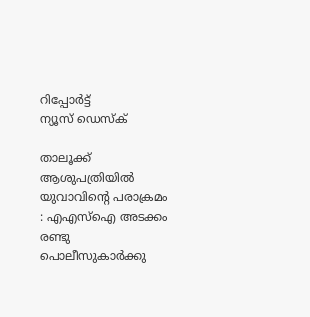റിപ്പോര്‍ട്ട്
ന്യൂസ് ഡെസ്ക്

താലൂക്ക് ആശുപത്രിയില്‍ യുവാവിന്റെ പരാക്രമം : എഎസ്‌ഐ അടക്കം രണ്ടു പൊലീസുകാര്‍ക്കു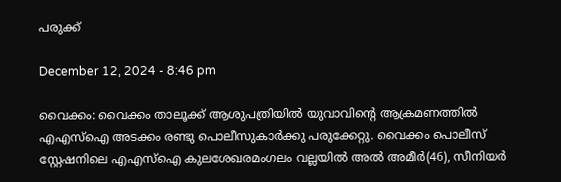പരുക്ക്

December 12, 2024 - 8:46 pm

വൈക്കം: വൈക്കം താലൂക്ക് ആശുപത്രിയില്‍ യുവാവിന്റെ ആക്രമണത്തിൽ എഎസ്‌ഐ അടക്കം രണ്ടു പൊലീസുകാര്‍ക്കു പരുക്കേറ്റു. വൈക്കം പൊലീസ് സ്റ്റേഷനിലെ എഎസ്‌ഐ കുലശേഖരമംഗലം വല്ലയില്‍ അല്‍ അമീര്‍(46), സീനിയര്‍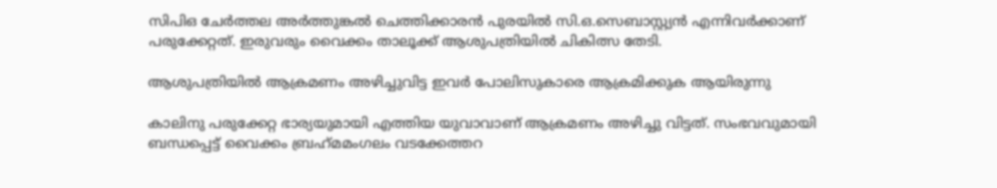സിപിഒ ചേര്‍ത്തല അര്‍ത്തുങ്കല്‍ ചെത്തിക്കാരന്‍ പുരയില്‍ സി.ഒ.സെബാസ്റ്റ്യന്‍ എന്നിവര്‍ക്കാണ് പരുക്കേറ്റത്. ഇരുവരും വൈക്കം താലൂക്ക് ആശുപത്രിയില്‍ ചികിത്സ തേടി.

ആശുപത്രിയില്‍ ആക്രമണം അഴിച്ചുവിട്ട ഇവര്‍ പോലിസുകാരെ ആക്രമിക്കുക ആയിരുന്നു

കാലിനു പരുക്കേറ്റ ഭാര്യയുമായി എത്തിയ യുവാവാണ് ആക്രമണം അഴിച്ചു വിട്ടത്. സംഭവവുമായി ബന്ധപ്പെട്ട് വൈക്കം ബ്രഹ്‌മമംഗലം വടക്കേത്തറ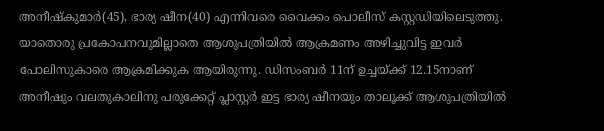അനീഷ്‌കുമാര്‍(45), ഭാര്യ ഷീന(40) എന്നിവരെ വൈക്കം പൊലീസ് കസ്റ്റഡിയിലെടുത്തു. യാതൊരു പ്രകോപനവുമില്ലാതെ ആശുപത്രിയില്‍ ആക്രമണം അഴിച്ചുവിട്ട ഇവര്‍ പോലിസുകാരെ ആക്രമിക്കുക ആയിരുന്നു. ഡിസംബർ 11ന് ഉച്ചയ്ക്ക് 12.15നാണ് അനീഷും വലതുകാലിനു പരുക്കേറ്റ് പ്ലാസ്റ്റര്‍ ഇട്ട ഭാര്യ ഷീനയും താലൂക്ക് ആശുപത്രിയില്‍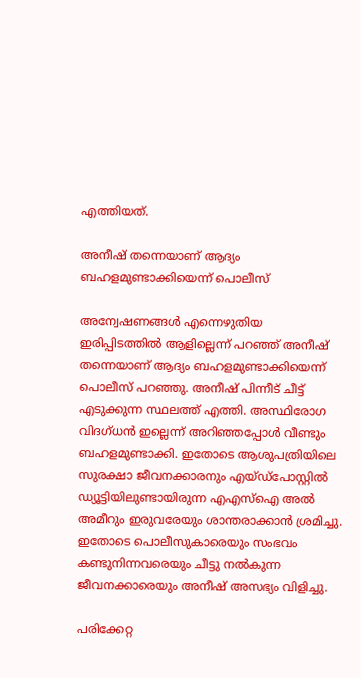എത്തിയത്.

അനീഷ് തന്നെയാണ് ആദ്യം ബഹളമുണ്ടാക്കിയെന്ന് പൊലീസ്

അന്വേഷണങ്ങള്‍ എന്നെഴുതിയ ഇരിപ്പിടത്തില്‍ ആളില്ലെന്ന് പറഞ്ഞ് അനീഷ് തന്നെയാണ് ആദ്യം ബഹളമുണ്ടാക്കിയെന്ന് പൊലീസ് പറഞ്ഞു. അനീഷ് പിന്നീട് ചീട്ട് എടുക്കുന്ന സ്ഥലത്ത് എത്തി. അസ്ഥിരോഗ വിദഗ്ധന്‍ ഇല്ലെന്ന് അറിഞ്ഞപ്പോള്‍ വീണ്ടും ബഹളമുണ്ടാക്കി. ഇതോടെ ആശുപത്രിയിലെ സുരക്ഷാ ജീവനക്കാരനും എയ്ഡ്‌പോസ്റ്റില്‍ ഡ്യൂട്ടിയിലുണ്ടായിരുന്ന എഎസ്‌ഐ അല്‍ അമീറും ഇരുവരേയും ശാന്തരാക്കാന്‍ ശ്രമിച്ചു. ഇതോടെ പൊലീസുകാരെയും സംഭവം കണ്ടുനിന്നവരെയും ചീട്ടു നല്‍കുന്ന ജീവനക്കാരെയും അനീഷ് അസഭ്യം വിളിച്ചു.

പരിക്കേറ്റ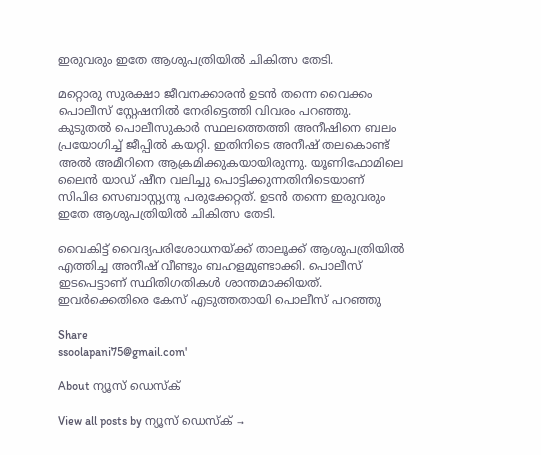ഇരുവരും ഇതേ ആശുപത്രിയില്‍ ചികിത്സ തേടി.

മറ്റൊരു സുരക്ഷാ ജീവനക്കാരന്‍ ഉടന്‍ തന്നെ വൈക്കം പൊലീസ് സ്റ്റേഷനില്‍ നേരിട്ടെത്തി വിവരം പറഞ്ഞു. കുടുതല്‍ പൊലീസുകാര്‍ സ്ഥലത്തെത്തി അനീഷിനെ ബലം പ്രയോഗിച്ച്‌ ജീപ്പില്‍ കയറ്റി. ഇതിനിടെ അനീഷ് തലകൊണ്ട് അല്‍ അമീറിനെ ആക്രമിക്കുകയായിരുന്നു. യൂണിഫോമിലെ ലൈന്‍ യാഡ് ഷീന വലിച്ചു പൊട്ടിക്കുന്നതിനിടെയാണ് സിപിഒ സെബാസ്റ്റ്യനു പരുക്കേറ്റത്. ഉടന്‍ തന്നെ ഇരുവരും ഇതേ ആശുപത്രിയില്‍ ചികിത്സ തേടി.

വൈകിട്ട് വൈദ്യപരിശോധനയ്ക്ക് താലൂക്ക് ആശുപത്രിയില്‍ എത്തിച്ച അനീഷ് വീണ്ടും ബഹളമുണ്ടാക്കി. പൊലീസ് ഇടപെട്ടാണ് സ്ഥിതിഗതികള്‍ ശാന്തമാക്കിയത്. ഇവര്‍ക്കെതിരെ കേസ് എടുത്തതായി പൊലീസ് പറഞ്ഞു

Share
ssoolapani75@gmail.com'

About ന്യൂസ് ഡെസ്ക്

View all posts by ന്യൂസ് ഡെസ്ക് →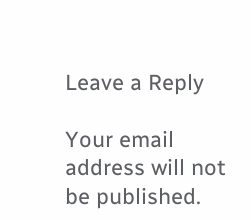Leave a Reply

Your email address will not be published.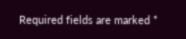Required fields are marked *